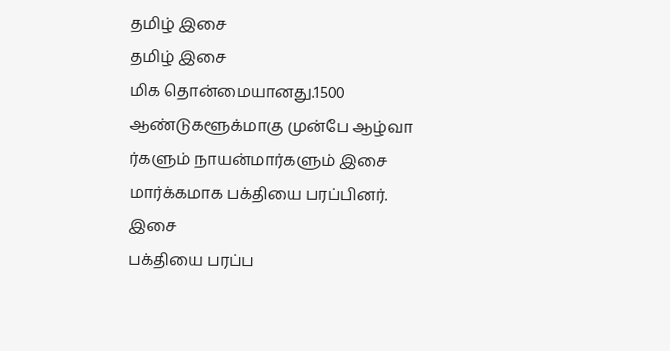தமிழ் இசை
தமிழ் இசை
மிக தொன்மையானது.1500 ஆண்டுகளூக்மாகு முன்பே ஆழ்வா ர்களும் நாயன்மார்களும் இசை
மார்க்கமாக பக்தியை பரப்பினர்.
இசை
பக்தியை பரப்ப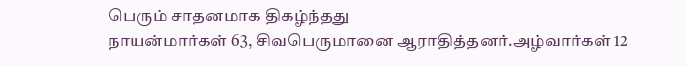பெரும் சாதனமாக திகழ்ந்தது
நாயன்மார்கள் 63, சிவபெருமானை ஆராதித்தனர்.அழ்வார்கள் 12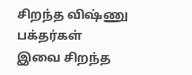சிறந்த விஷ்ணு
பக்தர்கள்
இவை சிறந்த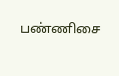பண்ணிசை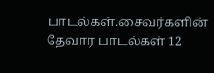பாடல்கள்.சைவர்களின் தேவார பாடல்கள் 12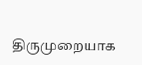திருமுறையாக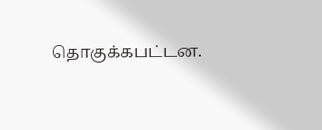தொகுக்கபட்டன.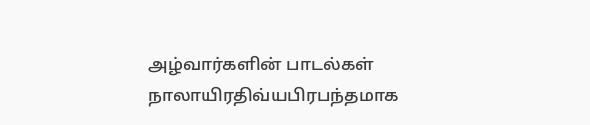அழ்வார்களின் பாடல்கள்
நாலாயிரதிவ்யபிரபந்தமாக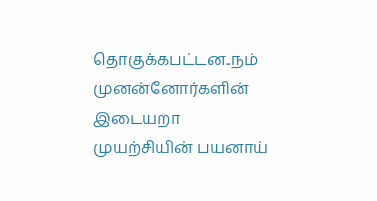தொகுக்கபட்டன..நம் முனன்னோர்களின் இடையறா
முயற்சியின் பயனாய்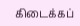கிடைக்கப்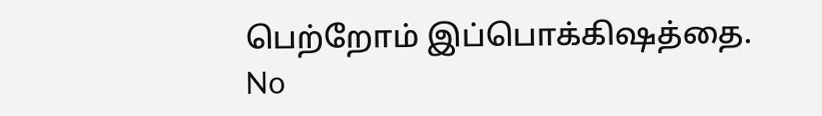பெற்றோம் இப்பொக்கிஷத்தை.
No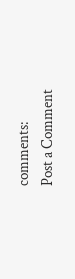comments:
Post a Comment